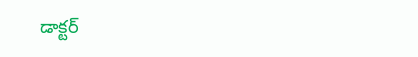డాక్టర్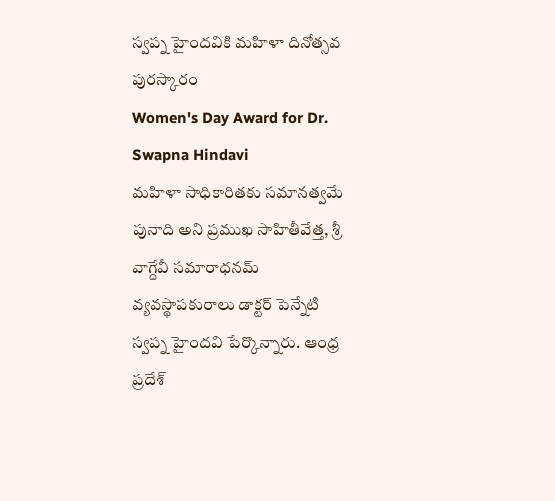స్వప్న హైందవికి మహిళా దినోత్సవ పురస్కారం
Women's Day Award for Dr. Swapna Hindavi
మహిళా సాధికారితకు సమానత్వమే పునాది అని ప్రముఖ సాహితీవేత్త, శ్రీ వాగ్దేవీ సమారాధనమ్ వ్యవస్థాపకురాలు డాక్టర్ పెన్నేటి స్వప్న హైందవి పేర్కొన్నారు. ఆంధ్ర ప్రదేశ్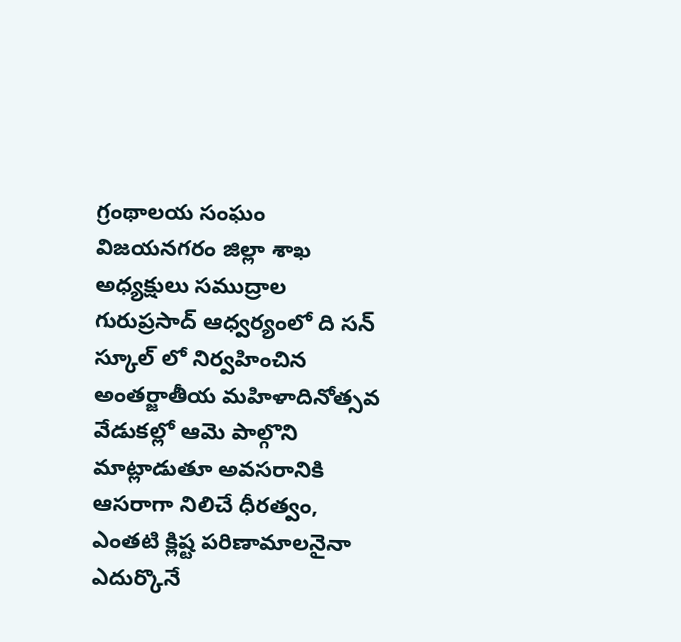గ్రంథాలయ సంఘం విజయనగరం జిల్లా శాఖ అధ్యక్షులు సముద్రాల గురుప్రసాద్ ఆధ్వర్యంలో ది సన్ స్కూల్ లో నిర్వహించిన అంతర్జాతీయ మహిళాదినోత్సవ వేడుకల్లో ఆమె పాల్గొని మాట్లాడుతూ అవసరానికి ఆసరాగా నిలిచే ధీరత్వం, ఎంతటి క్లిష్ట పరిణామాలనైనా ఎదుర్కొనే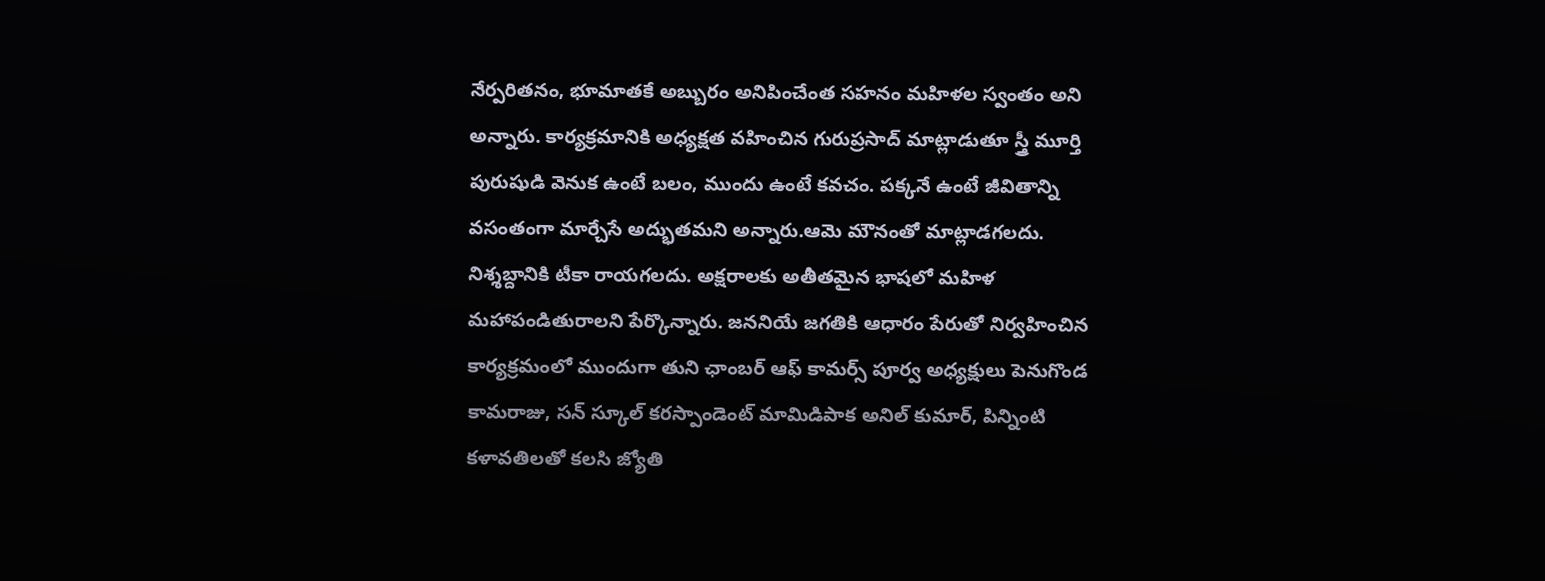నేర్పరితనం, భూమాతకే అబ్బురం అనిపించేంత సహనం మహిళల స్వంతం అని అన్నారు. కార్యక్రమానికి అధ్యక్షత వహించిన గురుప్రసాద్ మాట్లాడుతూ స్త్రీ మూర్తి పురుషుడి వెనుక ఉంటే బలం, ముందు ఉంటే కవచం. పక్కనే ఉంటే జీవితాన్ని వసంతంగా మార్చేసే అద్భుతమని అన్నారు.ఆమె మౌనంతో మాట్లాడగలదు. నిశ్శబ్దానికి టీకా రాయగలదు. అక్షరాలకు అతీతమైన భాషలో మహిళ మహాపండితురాలని పేర్కొన్నారు. జననియే జగతికి ఆధారం పేరుతో నిర్వహించిన కార్యక్రమంలో ముందుగా తుని ఛాంబర్ ఆఫ్ కామర్స్ పూర్వ అధ్యక్షులు పెనుగొండ కామరాజు, సన్ స్కూల్ కరస్పాండెంట్ మామిడిపాక అనిల్ కుమార్, పిన్నింటి కళావతిలతో కలసి జ్యోతి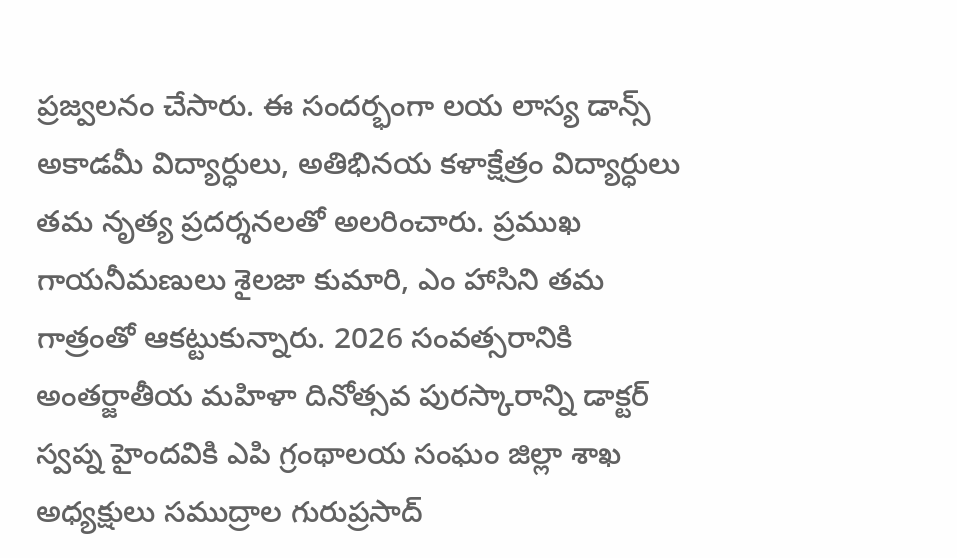ప్రజ్వలనం చేసారు. ఈ సందర్భంగా లయ లాస్య డాన్స్ అకాడమీ విద్యార్ధులు, అతిభినయ కళాక్షేత్రం విద్యార్ధులు తమ నృత్య ప్రదర్శనలతో అలరించారు. ప్రముఖ గాయనీమణులు శైలజా కుమారి, ఎం హాసిని తమ గాత్రంతో ఆకట్టుకున్నారు. 2026 సంవత్సరానికి అంతర్జాతీయ మహిళా దినోత్సవ పురస్కారాన్ని డాక్టర్ స్వప్న హైందవికి ఎపి గ్రంథాలయ సంఘం జిల్లా శాఖ అధ్యక్షులు సముద్రాల గురుప్రసాద్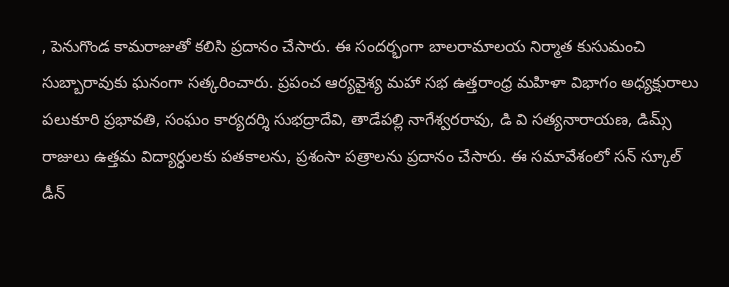, పెనుగొండ కామరాజుతో కలిసి ప్రదానం చేసారు. ఈ సందర్భంగా బాలరామాలయ నిర్మాత కుసుమంచి సుబ్బారావుకు ఘనంగా సత్కరించారు. ప్రపంచ ఆర్యవైశ్య మహా సభ ఉత్తరాంధ్ర మహిళా విభాగం అధ్యక్షురాలు పలుకూరి ప్రభావతి, సంఘం కార్యదర్శి సుభద్రాదేవి, తాడేపల్లి నాగేశ్వరరావు, డి వి సత్యనారాయణ, డిమ్స్ రాజులు ఉత్తమ విద్యార్ధులకు పతకాలను, ప్రశంసా పత్రాలను ప్రదానం చేసారు. ఈ సమావేశంలో సన్ స్కూల్ డీన్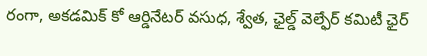రంగా, అకడమిక్ కో ఆర్డినేటర్ వసుధ, శ్వేత, ఛైల్డ్ వెల్ఫేర్ కమిటీ ఛైర్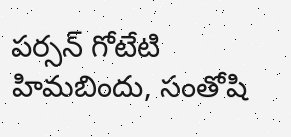పర్సన్ గోటేటి హిమబిందు, సంతోషి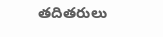తదితరులు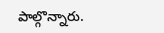పాల్గొన్నారు.